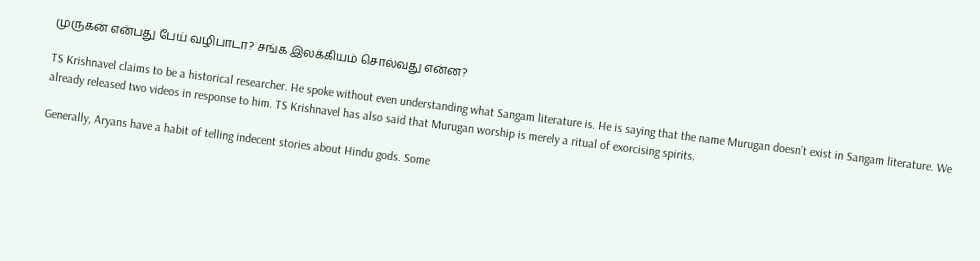முருகன் என்பது பேய் வழிபாடா? சங்க இலக்கியம் சொல்வது என்ன?

TS Krishnavel claims to be a historical researcher. He spoke without even understanding what Sangam literature is. He is saying that the name Murugan doesn’t exist in Sangam literature. We already released two videos in response to him. TS Krishnavel has also said that Murugan worship is merely a ritual of exorcising spirits.

Generally, Aryans have a habit of telling indecent stories about Hindu gods. Some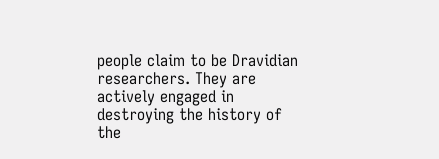people claim to be Dravidian researchers. They are actively engaged in destroying the history of the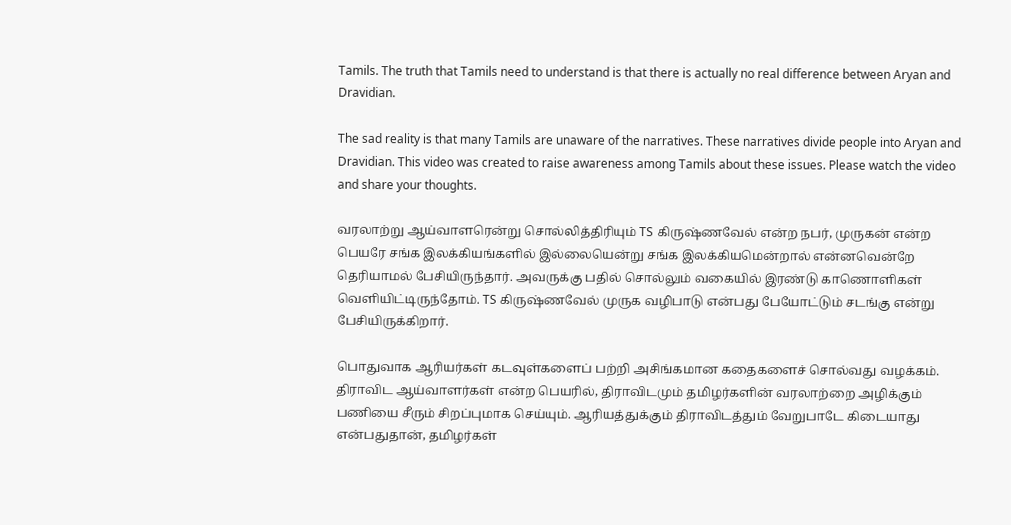Tamils. The truth that Tamils need to understand is that there is actually no real difference between Aryan and Dravidian.

The sad reality is that many Tamils are unaware of the narratives. These narratives divide people into Aryan and Dravidian. This video was created to raise awareness among Tamils about these issues. Please watch the video and share your thoughts.

வரலாற்று ஆய்வாளரென்று சொல்லித்திரியும் TS கிருஷ்ணவேல் என்ற நபர், முருகன் என்ற பெயரே சங்க இலக்கியங்களில் இல்லையென்று சங்க இலக்கியமென்றால் என்னவென்றே தெரியாமல் பேசியிருந்தார். அவருக்கு பதில் சொல்லும் வகையில் இரண்டு காணொளிகள் வெளியிட்டிருந்தோம். TS கிருஷ்ணவேல் முருக வழிபாடு என்பது பேயோட்டும் சடங்கு என்று பேசியிருக்கிறார்.

பொதுவாக ஆரியர்கள் கடவுள்களைப் பற்றி அசிங்கமான கதைகளைச் சொல்வது வழக்கம். திராவிட ஆய்வாளர்கள் என்ற பெயரில், திராவிடமும் தமிழர்களின் வரலாற்றை அழிக்கும் பணியை சீரும் சிறப்புமாக செய்யும். ஆரியத்துக்கும் திராவிடத்தும் வேறுபாடே கிடையாது என்பதுதான், தமிழர்கள்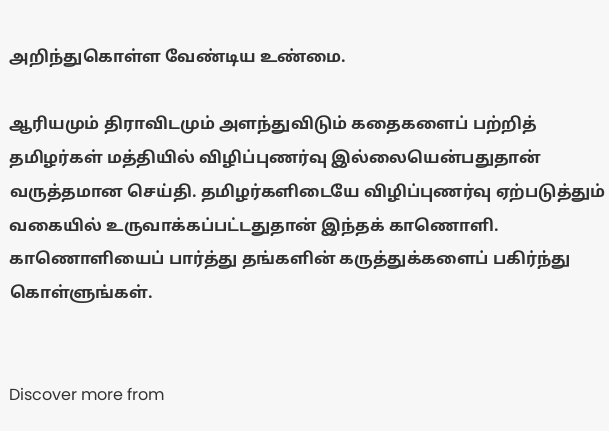அறிந்துகொள்ள வேண்டிய உண்மை.

ஆரியமும் திராவிடமும் அளந்துவிடும் கதைகளைப் பற்றித் தமிழர்கள் மத்தியில் விழிப்புணர்வு இல்லையென்பதுதான் வருத்தமான செய்தி. தமிழர்களிடையே விழிப்புணர்வு ஏற்படுத்தும் வகையில் உருவாக்கப்பட்டதுதான் இந்தக் காணொளி. காணொளியைப் பார்த்து தங்களின் கருத்துக்களைப் பகிர்ந்து கொள்ளுங்கள்.


Discover more from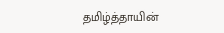தமிழ்த்தாயின்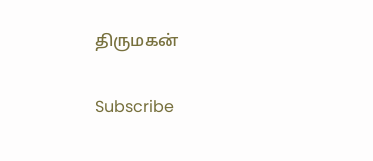திருமகன்

Subscribe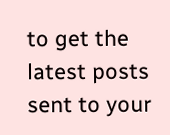to get the latest posts sent to your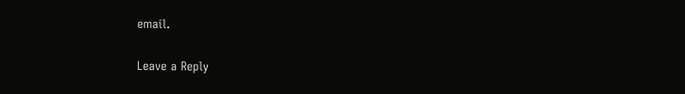email.

Leave a Reply